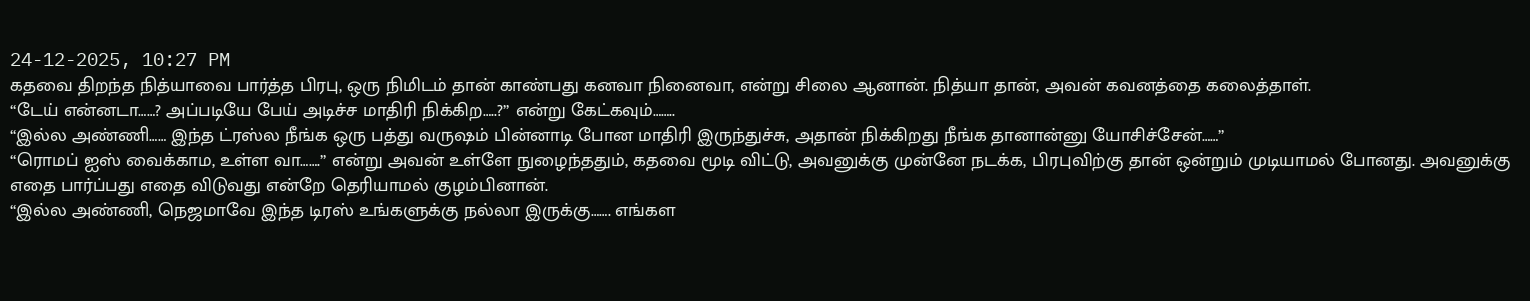24-12-2025, 10:27 PM
கதவை திறந்த நித்யாவை பார்த்த பிரபு, ஒரு நிமிடம் தான் காண்பது கனவா நினைவா, என்று சிலை ஆனான். நித்யா தான், அவன் கவனத்தை கலைத்தாள்.
“டேய் என்னடா……? அப்படியே பேய் அடிச்ச மாதிரி நிக்கிற…..?” என்று கேட்கவும்……..
“இல்ல அண்ணி…… இந்த ட்ரஸ்ல நீங்க ஒரு பத்து வருஷம் பின்னாடி போன மாதிரி இருந்துச்சு, அதான் நிக்கிறது நீங்க தானான்னு யோசிச்சேன்……”
“ரொமப் ஐஸ் வைக்காம, உள்ள வா…….” என்று அவன் உள்ளே நுழைந்ததும், கதவை மூடி விட்டு, அவனுக்கு முன்னே நடக்க, பிரபுவிற்கு தான் ஒன்றும் முடியாமல் போனது. அவனுக்கு எதை பார்ப்பது எதை விடுவது என்றே தெரியாமல் குழம்பினான்.
“இல்ல அண்ணி, நெஜமாவே இந்த டிரஸ் உங்களுக்கு நல்லா இருக்கு……. எங்கள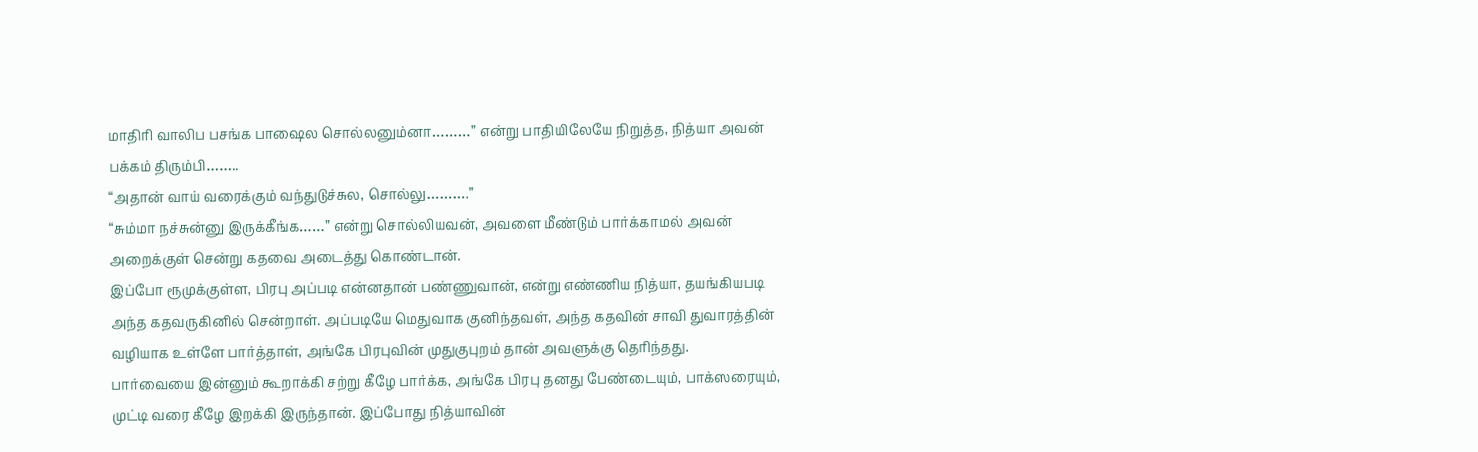மாதிரி வாலிப பசங்க பாஷைல சொல்லனும்னா………” என்று பாதியிலேயே நிறுத்த, நித்யா அவன் பக்கம் திரும்பி……..
“அதான் வாய் வரைக்கும் வந்துடுச்சுல, சொல்லு……….”
“சும்மா நச்சுன்னு இருக்கீங்க……” என்று சொல்லியவன், அவளை மீண்டும் பார்க்காமல் அவன் அறைக்குள் சென்று கதவை அடைத்து கொண்டான்.
இப்போ ரூமுக்குள்ள, பிரபு அப்படி என்னதான் பண்ணுவான், என்று எண்ணிய நித்யா, தயங்கியபடி அந்த கதவருகினில் சென்றாள். அப்படியே மெதுவாக குனிந்தவள், அந்த கதவின் சாவி துவாரத்தின் வழியாக உள்ளே பார்த்தாள், அங்கே பிரபுவின் முதுகுபுறம் தான் அவளுக்கு தெரிந்தது.
பார்வையை இன்னும் கூறாக்கி சற்று கீழே பார்க்க, அங்கே பிரபு தனது பேண்டையும், பாக்ஸரையும், முட்டி வரை கீழே இறக்கி இருந்தான். இப்போது நித்யாவின்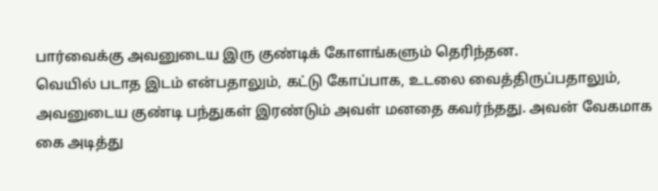பார்வைக்கு அவனுடைய இரு குண்டிக் கோளங்களும் தெரிந்தன.
வெயில் படாத இடம் என்பதாலும், கட்டு கோப்பாக, உடலை வைத்திருப்பதாலும், அவனுடைய குண்டி பந்துகள் இரண்டும் அவள் மனதை கவர்ந்தது. அவன் வேகமாக கை அடித்து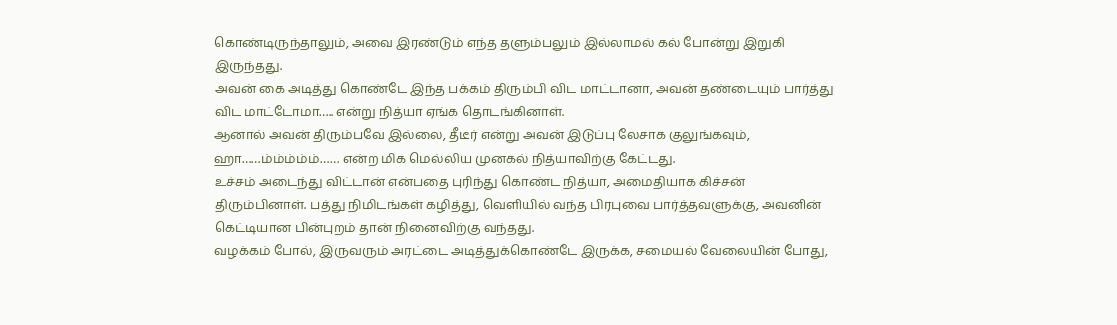கொண்டிருந்தாலும், அவை இரண்டும் எந்த தளும்பலும் இல்லாமல் கல் போன்று இறுகி இருந்தது.
அவன் கை அடித்து கொண்டே இந்த பக்கம் திரும்பி விட மாட்டானா, அவன் தண்டையும் பார்த்து விட மாட்டோமா….. என்று நித்யா ஏங்க தொடங்கினாள்.
ஆனால் அவன் திரும்பவே இல்லை, தீடீர் என்று அவன் இடுப்பு லேசாக குலுங்கவும், ஹா……ம்ம்ம்ம்ம்…… என்ற மிக மெல்லிய முனகல் நித்யாவிற்கு கேட்டது.
உச்சம் அடைந்து விட்டான் என்பதை புரிந்து கொண்ட நித்யா, அமைதியாக கிச்சன் திரும்பினாள். பத்து நிமிடங்கள் கழித்து, வெளியில் வந்த பிரபுவை பார்த்தவளுக்கு, அவனின் கெட்டியான பின்புறம் தான் நினைவிற்கு வந்தது.
வழக்கம் போல், இருவரும் அரட்டை அடித்துக்கொண்டே இருக்க, சமையல் வேலையின் போது,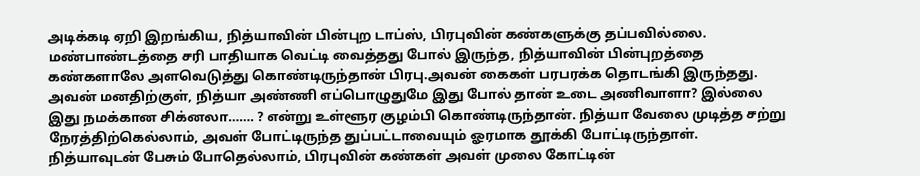அடிக்கடி ஏறி இறங்கிய, நித்யாவின் பின்புற டாப்ஸ், பிரபுவின் கண்களுக்கு தப்பவில்லை.
மண்பாண்டத்தை சரி பாதியாக வெட்டி வைத்தது போல் இருந்த, நித்யாவின் பின்புறத்தை கண்களாலே அளவெடுத்து கொண்டிருந்தான் பிரபு.அவன் கைகள் பரபரக்க தொடங்கி இருந்தது.
அவன் மனதிற்குள், நித்யா அண்ணி எப்பொழுதுமே இது போல் தான் உடை அணிவாளா? இல்லை இது நமக்கான சிக்னலா……. ? என்று உள்ளூர குழம்பி கொண்டிருந்தான். நித்யா வேலை முடித்த சற்று நேரத்திற்கெல்லாம், அவள் போட்டிருந்த துப்பட்டாவையும் ஓரமாக தூக்கி போட்டிருந்தாள்.
நித்யாவுடன் பேசும் போதெல்லாம், பிரபுவின் கண்கள் அவள் முலை கோட்டின்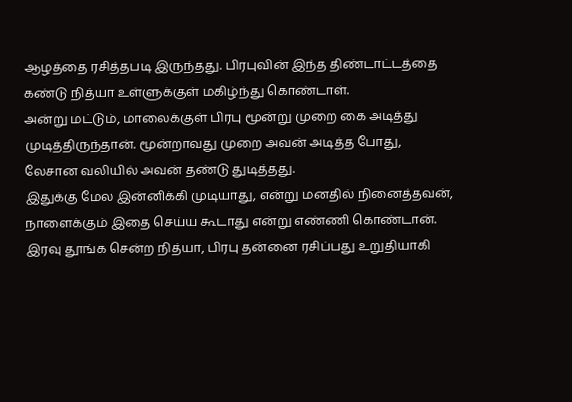ஆழத்தை ரசித்தபடி இருந்தது. பிரபுவின் இந்த திண்டாட்டத்தை கண்டு நித்யா உள்ளுக்குள் மகிழ்ந்து கொண்டாள்.
அன்று மட்டும், மாலைக்குள் பிரபு மூன்று முறை கை அடித்து முடித்திருந்தான். மூன்றாவது முறை அவன் அடித்த போது, லேசான வலியில் அவன் தண்டு துடித்தது.
இதுக்கு மேல இன்னிக்கி முடியாது, என்று மனதில் நினைத்தவன், நாளைக்கும் இதை செய்ய கூடாது என்று எண்ணி கொண்டான்.
இரவு தூங்க சென்ற நித்யா, பிரபு தன்னை ரசிப்பது உறுதியாகி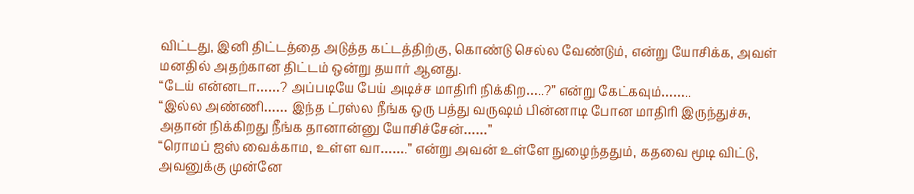விட்டது, இனி திட்டத்தை அடுத்த கட்டத்திற்கு, கொண்டு செல்ல வேண்டும், என்று யோசிக்க, அவள் மனதில் அதற்கான திட்டம் ஒன்று தயார் ஆனது.
“டேய் என்னடா……? அப்படியே பேய் அடிச்ச மாதிரி நிக்கிற…..?” என்று கேட்கவும்……..
“இல்ல அண்ணி…… இந்த ட்ரஸ்ல நீங்க ஒரு பத்து வருஷம் பின்னாடி போன மாதிரி இருந்துச்சு, அதான் நிக்கிறது நீங்க தானான்னு யோசிச்சேன்……”
“ரொமப் ஐஸ் வைக்காம, உள்ள வா…….” என்று அவன் உள்ளே நுழைந்ததும், கதவை மூடி விட்டு, அவனுக்கு முன்னே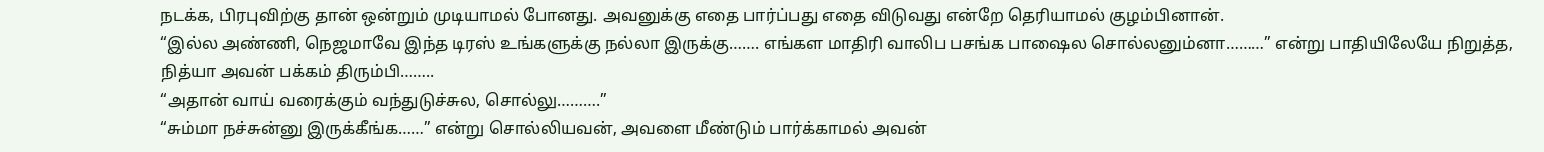நடக்க, பிரபுவிற்கு தான் ஒன்றும் முடியாமல் போனது. அவனுக்கு எதை பார்ப்பது எதை விடுவது என்றே தெரியாமல் குழம்பினான்.
“இல்ல அண்ணி, நெஜமாவே இந்த டிரஸ் உங்களுக்கு நல்லா இருக்கு……. எங்கள மாதிரி வாலிப பசங்க பாஷைல சொல்லனும்னா………” என்று பாதியிலேயே நிறுத்த, நித்யா அவன் பக்கம் திரும்பி……..
“அதான் வாய் வரைக்கும் வந்துடுச்சுல, சொல்லு……….”
“சும்மா நச்சுன்னு இருக்கீங்க……” என்று சொல்லியவன், அவளை மீண்டும் பார்க்காமல் அவன்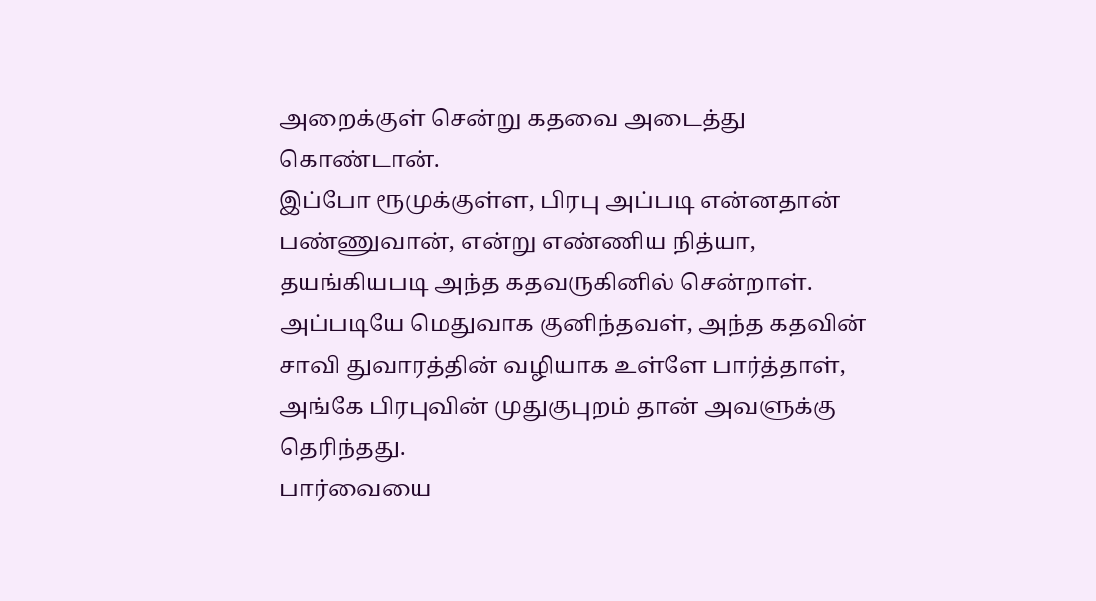அறைக்குள் சென்று கதவை அடைத்து கொண்டான்.
இப்போ ரூமுக்குள்ள, பிரபு அப்படி என்னதான் பண்ணுவான், என்று எண்ணிய நித்யா, தயங்கியபடி அந்த கதவருகினில் சென்றாள். அப்படியே மெதுவாக குனிந்தவள், அந்த கதவின் சாவி துவாரத்தின் வழியாக உள்ளே பார்த்தாள், அங்கே பிரபுவின் முதுகுபுறம் தான் அவளுக்கு தெரிந்தது.
பார்வையை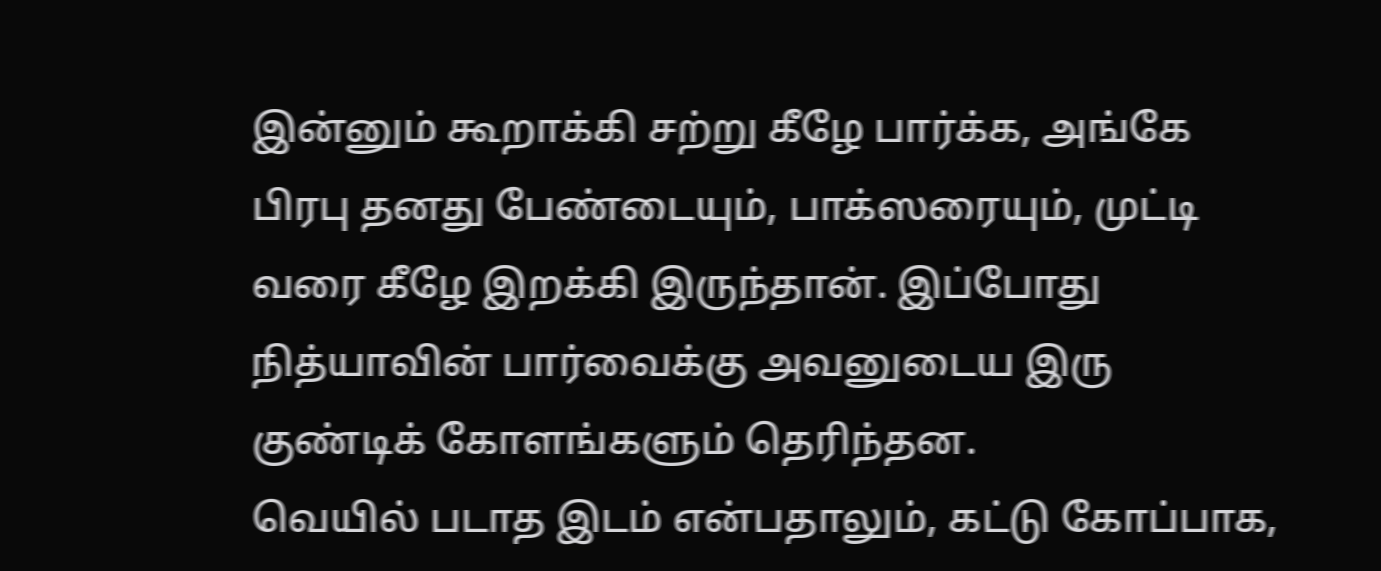இன்னும் கூறாக்கி சற்று கீழே பார்க்க, அங்கே பிரபு தனது பேண்டையும், பாக்ஸரையும், முட்டி வரை கீழே இறக்கி இருந்தான். இப்போது நித்யாவின் பார்வைக்கு அவனுடைய இரு குண்டிக் கோளங்களும் தெரிந்தன.
வெயில் படாத இடம் என்பதாலும், கட்டு கோப்பாக,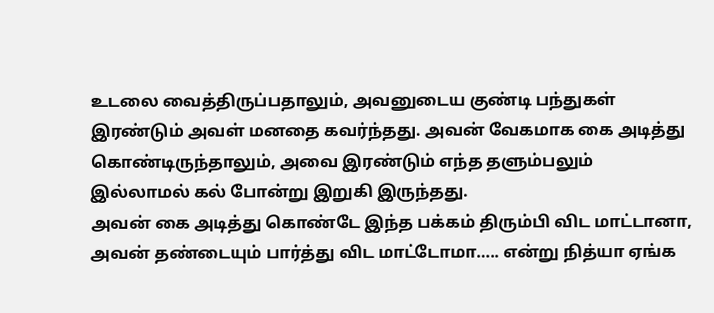உடலை வைத்திருப்பதாலும், அவனுடைய குண்டி பந்துகள் இரண்டும் அவள் மனதை கவர்ந்தது. அவன் வேகமாக கை அடித்து கொண்டிருந்தாலும், அவை இரண்டும் எந்த தளும்பலும் இல்லாமல் கல் போன்று இறுகி இருந்தது.
அவன் கை அடித்து கொண்டே இந்த பக்கம் திரும்பி விட மாட்டானா, அவன் தண்டையும் பார்த்து விட மாட்டோமா….. என்று நித்யா ஏங்க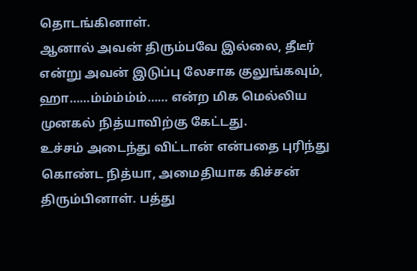தொடங்கினாள்.
ஆனால் அவன் திரும்பவே இல்லை, தீடீர் என்று அவன் இடுப்பு லேசாக குலுங்கவும், ஹா……ம்ம்ம்ம்ம்…… என்ற மிக மெல்லிய முனகல் நித்யாவிற்கு கேட்டது.
உச்சம் அடைந்து விட்டான் என்பதை புரிந்து கொண்ட நித்யா, அமைதியாக கிச்சன் திரும்பினாள். பத்து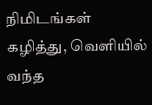நிமிடங்கள் கழித்து, வெளியில் வந்த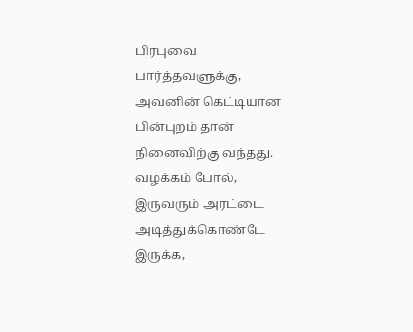பிரபுவை பார்த்தவளுக்கு, அவனின் கெட்டியான பின்புறம் தான் நினைவிற்கு வந்தது.
வழக்கம் போல், இருவரும் அரட்டை அடித்துக்கொண்டே இருக்க,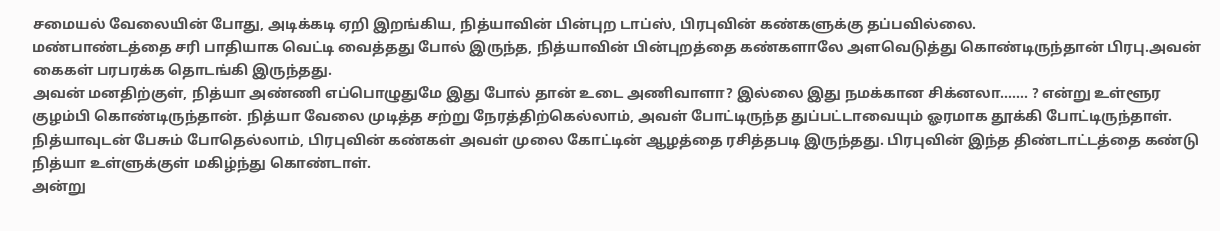சமையல் வேலையின் போது, அடிக்கடி ஏறி இறங்கிய, நித்யாவின் பின்புற டாப்ஸ், பிரபுவின் கண்களுக்கு தப்பவில்லை.
மண்பாண்டத்தை சரி பாதியாக வெட்டி வைத்தது போல் இருந்த, நித்யாவின் பின்புறத்தை கண்களாலே அளவெடுத்து கொண்டிருந்தான் பிரபு.அவன் கைகள் பரபரக்க தொடங்கி இருந்தது.
அவன் மனதிற்குள், நித்யா அண்ணி எப்பொழுதுமே இது போல் தான் உடை அணிவாளா? இல்லை இது நமக்கான சிக்னலா……. ? என்று உள்ளூர குழம்பி கொண்டிருந்தான். நித்யா வேலை முடித்த சற்று நேரத்திற்கெல்லாம், அவள் போட்டிருந்த துப்பட்டாவையும் ஓரமாக தூக்கி போட்டிருந்தாள்.
நித்யாவுடன் பேசும் போதெல்லாம், பிரபுவின் கண்கள் அவள் முலை கோட்டின் ஆழத்தை ரசித்தபடி இருந்தது. பிரபுவின் இந்த திண்டாட்டத்தை கண்டு நித்யா உள்ளுக்குள் மகிழ்ந்து கொண்டாள்.
அன்று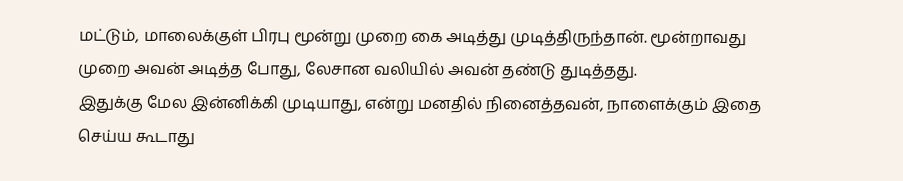மட்டும், மாலைக்குள் பிரபு மூன்று முறை கை அடித்து முடித்திருந்தான். மூன்றாவது முறை அவன் அடித்த போது, லேசான வலியில் அவன் தண்டு துடித்தது.
இதுக்கு மேல இன்னிக்கி முடியாது, என்று மனதில் நினைத்தவன், நாளைக்கும் இதை செய்ய கூடாது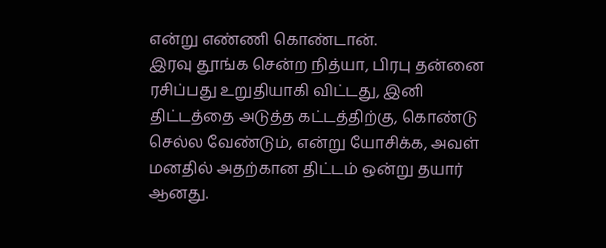என்று எண்ணி கொண்டான்.
இரவு தூங்க சென்ற நித்யா, பிரபு தன்னை ரசிப்பது உறுதியாகி விட்டது, இனி திட்டத்தை அடுத்த கட்டத்திற்கு, கொண்டு செல்ல வேண்டும், என்று யோசிக்க, அவள் மனதில் அதற்கான திட்டம் ஒன்று தயார் ஆனது.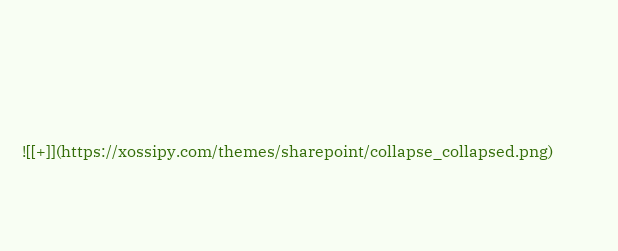![[+]](https://xossipy.com/themes/sharepoint/collapse_collapsed.png)